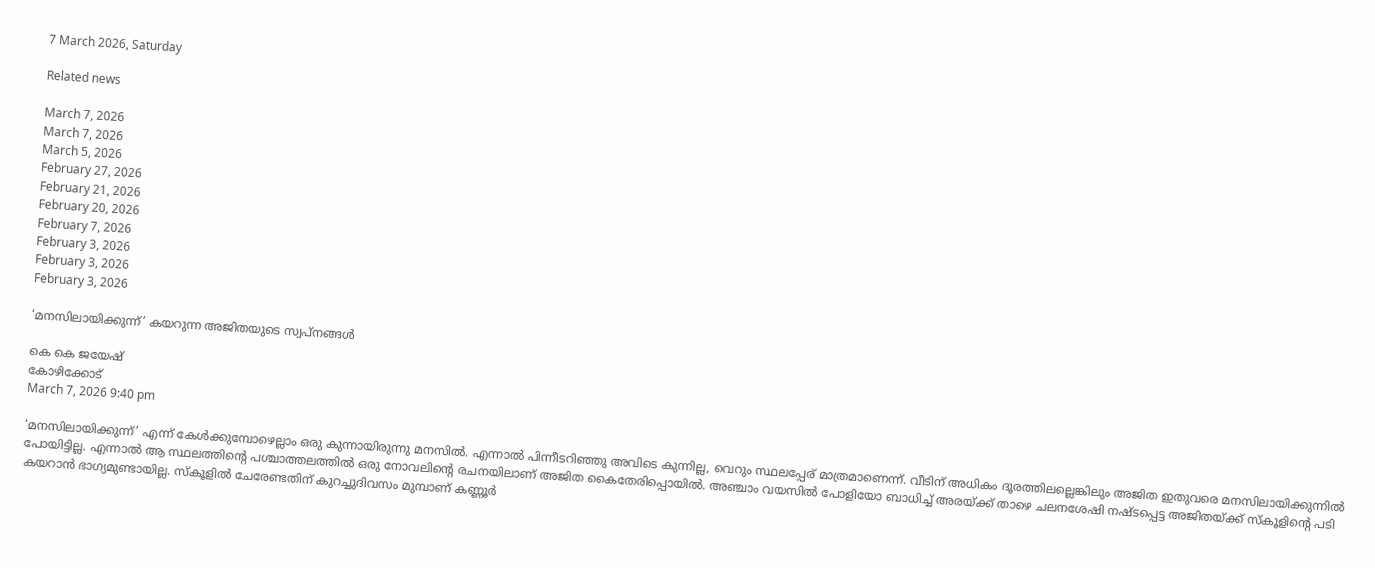7 March 2026, Saturday

Related news

March 7, 2026
March 7, 2026
March 5, 2026
February 27, 2026
February 21, 2026
February 20, 2026
February 7, 2026
February 3, 2026
February 3, 2026
February 3, 2026

‘മനസിലായിക്കുന്ന്’ കയറുന്ന അജിതയുടെ സ്വപ്നങ്ങള്‍

കെ കെ ജയേഷ്
കോഴിക്കോട്
March 7, 2026 9:40 pm

‘മനസിലായിക്കുന്ന്’ എന്ന് കേൾക്കുമ്പോഴെല്ലാം ഒരു കുന്നായിരുന്നു മനസിൽ. എന്നാൽ പിന്നീടറിഞ്ഞു അവിടെ കുന്നില്ല, വെറും സ്ഥലപ്പേര് മാത്രമാണെന്ന്. വീടിന് അധികം ദൂരത്തിലല്ലെങ്കിലും അജിത ഇതുവരെ മനസിലായിക്കുന്നിൽ പോയിട്ടില്ല. എന്നാൽ ആ സ്ഥലത്തിന്റെ പശ്ചാത്തലത്തിൽ ഒരു നോവലിന്റെ രചനയിലാണ് അജിത കൈതേരിപ്പൊയിൽ. അഞ്ചാം വയസിൽ പോളിയോ ബാധിച്ച് അരയ്ക്ക് താഴെ ചലനശേഷി നഷ്ടപ്പെട്ട അജിതയ്ക്ക് സ്കൂളിന്റെ പടി കയറാൻ ഭാഗ്യമുണ്ടായില്ല. സ്കൂളിൽ ചേരേണ്ടതിന് കുറച്ചുദിവസം മുമ്പാണ് കണ്ണൂർ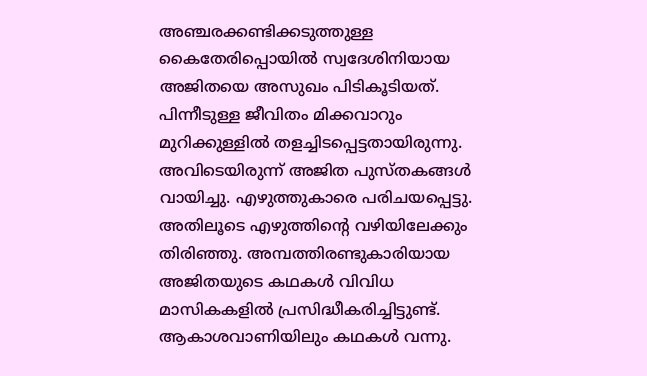അഞ്ചരക്കണ്ടിക്കടുത്തുള്ള കൈതേരിപ്പൊയിൽ സ്വദേശിനിയായ അജിതയെ അസുഖം പിടികൂടിയത്. പിന്നീടുള്ള ജീവിതം മിക്കവാറും മുറിക്കുള്ളിൽ തളച്ചിടപ്പെട്ടതായിരുന്നു. അവിടെയിരുന്ന് അജിത പുസ്തകങ്ങൾ വായിച്ചു. എഴുത്തുകാരെ പരിചയപ്പെട്ടു. അതിലൂടെ എഴുത്തിന്റെ വഴിയിലേക്കും തിരിഞ്ഞു. അമ്പത്തിരണ്ടുകാരിയായ അജിതയുടെ കഥകൾ വിവിധ മാസികകളിൽ പ്രസിദ്ധീകരിച്ചിട്ടുണ്ട്. ആകാശവാണിയിലും കഥകൾ വന്നു.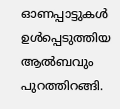ഓണപ്പാട്ടുകൾ ഉൾപ്പെടുത്തിയ ആൽബവും പുറത്തിറങ്ങി.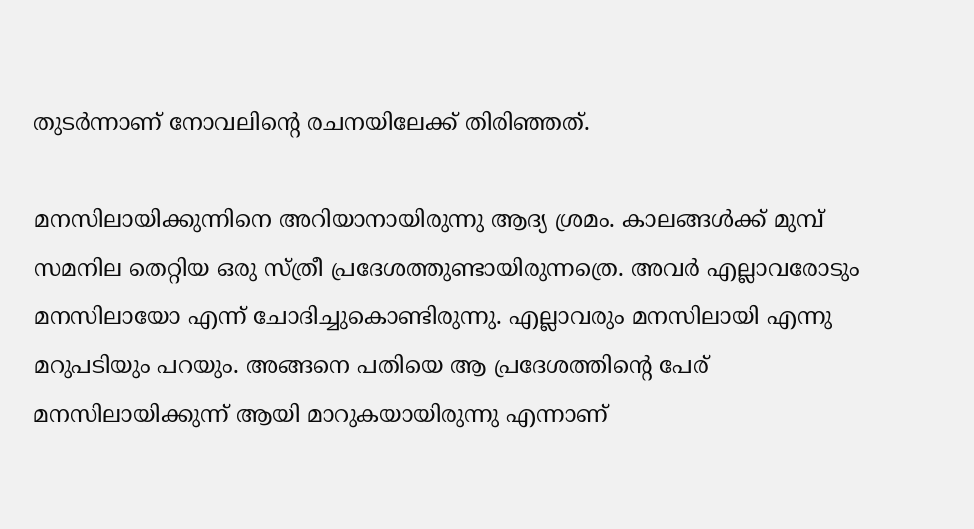തുടർന്നാണ് നോവലിന്റെ രചനയിലേക്ക് തിരിഞ്ഞത്.

മനസിലായിക്കുന്നിനെ അറിയാനായിരുന്നു ആദ്യ ശ്രമം. കാലങ്ങൾക്ക് മുമ്പ് സമനില തെറ്റിയ ഒരു സ്ത്രീ പ്രദേശത്തുണ്ടായിരുന്നത്രെ. അവർ എല്ലാവരോടും മനസിലായോ എന്ന് ചോദിച്ചുകൊണ്ടിരുന്നു. എല്ലാവരും മനസിലായി എന്നു മറുപടിയും പറയും. അങ്ങനെ പതിയെ ആ പ്രദേശത്തിന്റെ പേര് മനസിലായിക്കുന്ന് ആയി മാറുകയായിരുന്നു എന്നാണ്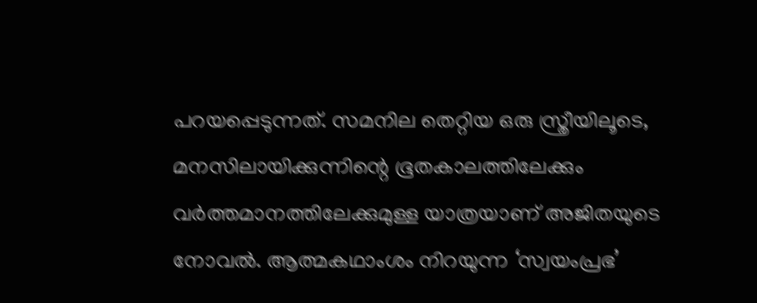പറയപ്പെടുന്നത്. സമനില തെറ്റിയ ഒരു സ്ത്രീയിലൂടെ, മനസിലായിക്കുന്നിന്റെ ഭൂതകാലത്തിലേക്കും വർത്തമാനത്തിലേക്കുമുള്ള യാത്രയാണ് അജിതയുടെ നോവൽ. ആത്മകഥാംശം നിറയുന്ന ‘സ്വയംപ്രഭ’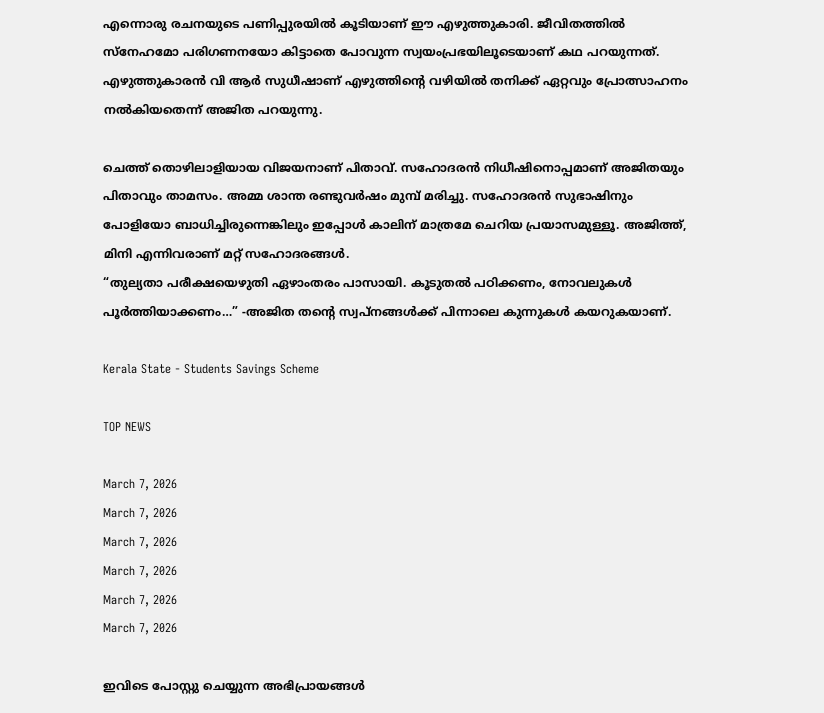എന്നൊരു രചനയുടെ പണിപ്പുരയിൽ കൂടിയാണ് ഈ എഴുത്തുകാരി. ജീവിതത്തിൽ സ്നേഹമോ പരിഗണനയോ കിട്ടാതെ പോവുന്ന സ്വയംപ്രഭയിലൂടെയാണ് കഥ പറയുന്നത്. എഴുത്തുകാരൻ വി ആർ സുധീഷാണ് എഴുത്തിന്റെ വഴിയിൽ തനിക്ക് ഏറ്റവും പ്രോത്സാഹനം നൽകിയതെന്ന് അജിത പറയുന്നു.

ചെത്ത് തൊഴിലാളിയായ വിജയനാണ് പിതാവ്. സഹോദരൻ നിധീഷിനൊപ്പമാണ് അജിതയും പിതാവും താമസം. അമ്മ ശാന്ത രണ്ടുവർഷം മുമ്പ് മരിച്ചു. സഹോദരന്‍ സുഭാഷിനും പോളിയോ ബാധിച്ചിരുന്നെങ്കിലും ഇപ്പോൾ കാലിന് മാത്രമേ ചെറിയ പ്രയാസമുള്ളൂ. അജിത്ത്, മിനി എന്നിവരാണ് മറ്റ് സഹോദരങ്ങൾ.
“തുല്യതാ പരീക്ഷയെഴുതി ഏഴാംതരം പാസായി. കൂടുതൽ പഠിക്കണം, നോവലുകൾ പൂർത്തിയാക്കണം…” ‑അജിത തന്റെ സ്വപ്നങ്ങൾക്ക് പിന്നാലെ കുന്നുകള്‍ കയറുകയാണ്.

Kerala State - Students Savings Scheme

TOP NEWS

March 7, 2026
March 7, 2026
March 7, 2026
March 7, 2026
March 7, 2026
March 7, 2026

ഇവിടെ പോസ്റ്റു ചെയ്യുന്ന അഭിപ്രായങ്ങള്‍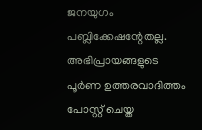ജനയുഗം പബ്ലിക്കേഷന്റേതല്ല. അഭിപ്രായങ്ങളുടെ പൂര്‍ണ ഉത്തരവാദിത്തം പോസ്റ്റ് ചെയ്ത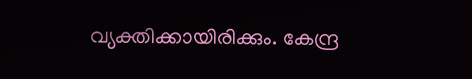വ്യക്തിക്കായിരിക്കും. കേന്ദ്ര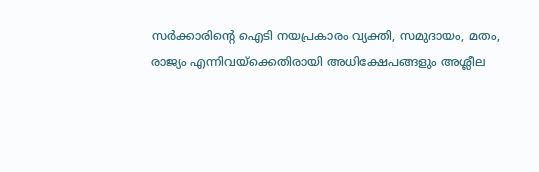സര്‍ക്കാരിന്റെ ഐടി നയപ്രകാരം വ്യക്തി, സമുദായം, മതം, രാജ്യം എന്നിവയ്‌ക്കെതിരായി അധിക്ഷേപങ്ങളും അശ്ലീല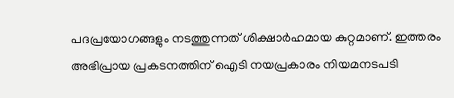പദപ്രയോഗങ്ങളും നടത്തുന്നത് ശിക്ഷാര്‍ഹമായ കുറ്റമാണ്. ഇത്തരം അഭിപ്രായ പ്രകടനത്തിന് ഐടി നയപ്രകാരം നിയമനടപടി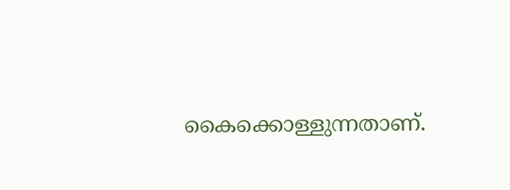കൈക്കൊള്ളുന്നതാണ്.